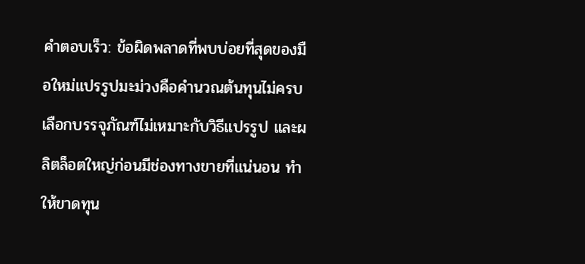คำตอบเร็ว: ข้อผิดพลาดที่พบบ่อยที่สุดของมือใหม่แปรรูปมะม่วงคือคำนวณต้นทุนไม่ครบ เลือกบรรจุภัณฑ์ไม่เหมาะกับวิธีแปรรูป และผลิตล็อตใหญ่ก่อนมีช่องทางขายที่แน่นอน ทำให้ขาดทุน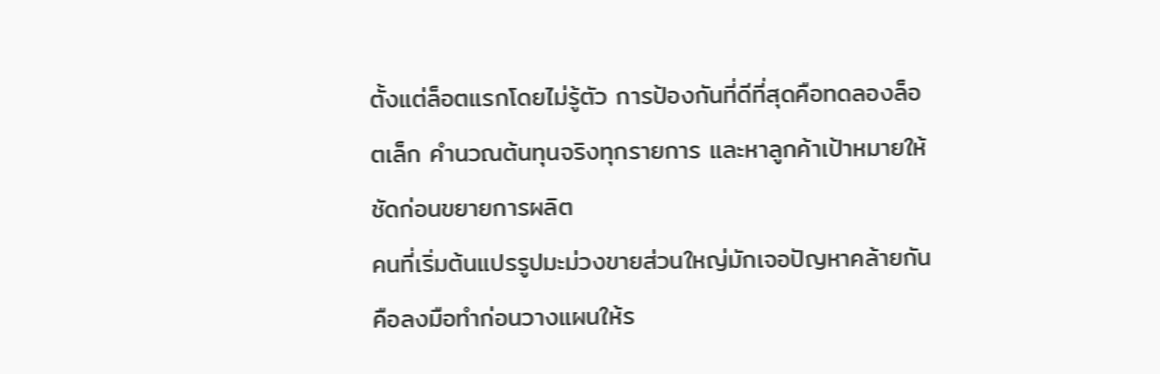ตั้งแต่ล็อตแรกโดยไม่รู้ตัว การป้องกันที่ดีที่สุดคือทดลองล็อตเล็ก คำนวณต้นทุนจริงทุกรายการ และหาลูกค้าเป้าหมายให้ชัดก่อนขยายการผลิต
คนที่เริ่มต้นแปรรูปมะม่วงขายส่วนใหญ่มักเจอปัญหาคล้ายกัน คือลงมือทำก่อนวางแผนให้ร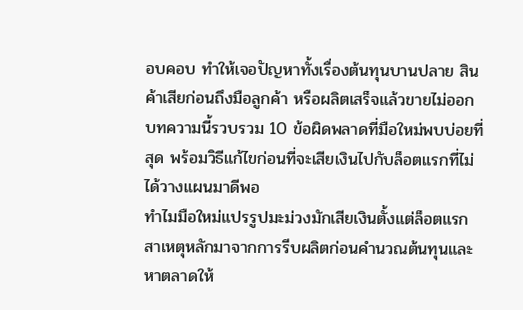อบคอบ ทำให้เจอปัญหาทั้งเรื่องต้นทุนบานปลาย สินค้าเสียก่อนถึงมือลูกค้า หรือผลิตเสร็จแล้วขายไม่ออก บทความนี้รวบรวม 10 ข้อผิดพลาดที่มือใหม่พบบ่อยที่สุด พร้อมวิธีแก้ไขก่อนที่จะเสียเงินไปกับล็อตแรกที่ไม่ได้วางแผนมาดีพอ
ทำไมมือใหม่แปรรูปมะม่วงมักเสียเงินตั้งแต่ล็อตแรก
สาเหตุหลักมาจากการรีบผลิตก่อนคำนวณต้นทุนและหาตลาดให้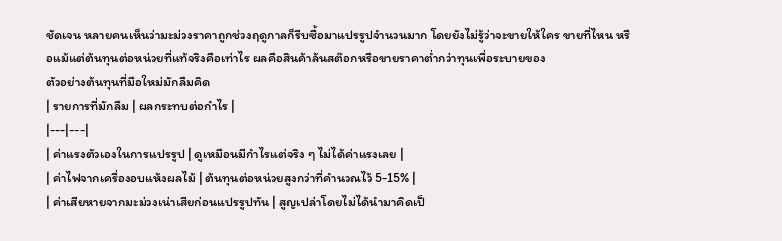ชัดเจน หลายคนเห็นว่ามะม่วงราคาถูกช่วงฤดูกาลก็รีบซื้อมาแปรรูปจำนวนมาก โดยยังไม่รู้ว่าจะขายให้ใคร ขายที่ไหน หรือแม้แต่ต้นทุนต่อหน่วยที่แท้จริงคือเท่าไร ผลคือสินค้าล้นสต๊อกหรือขายราคาต่ำกว่าทุนเพื่อระบายของ
ตัวอย่างต้นทุนที่มือใหม่มักลืมคิด
| รายการที่มักลืม | ผลกระทบต่อกำไร |
|---|---|
| ค่าแรงตัวเองในการแปรรูป | ดูเหมือนมีกำไรแต่จริง ๆ ไม่ได้ค่าแรงเลย |
| ค่าไฟจากเครื่องอบแห้งผลไม้ | ต้นทุนต่อหน่วยสูงกว่าที่คำนวณไว้ 5-15% |
| ค่าเสียหายจากมะม่วงเน่าเสียก่อนแปรรูปทัน | สูญเปล่าโดยไม่ได้นำมาคิดเป็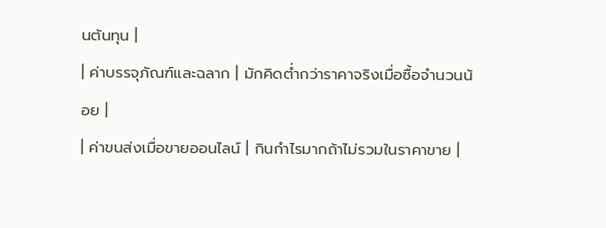นต้นทุน |
| ค่าบรรจุภัณฑ์และฉลาก | มักคิดต่ำกว่าราคาจริงเมื่อซื้อจำนวนน้อย |
| ค่าขนส่งเมื่อขายออนไลน์ | กินกำไรมากถ้าไม่รวมในราคาขาย |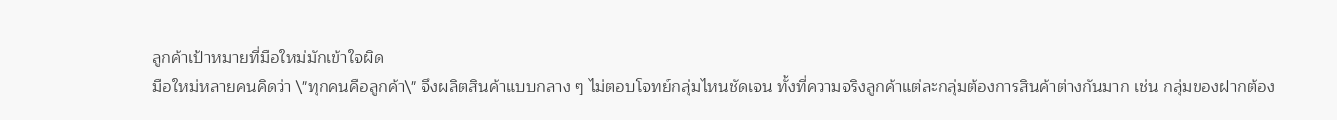ลูกค้าเป้าหมายที่มือใหม่มักเข้าใจผิด
มือใหม่หลายคนคิดว่า \"ทุกคนคือลูกค้า\" จึงผลิตสินค้าแบบกลาง ๆ ไม่ตอบโจทย์กลุ่มไหนชัดเจน ทั้งที่ความจริงลูกค้าแต่ละกลุ่มต้องการสินค้าต่างกันมาก เช่น กลุ่มของฝากต้อง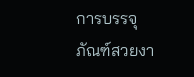การบรรจุภัณฑ์สวยงา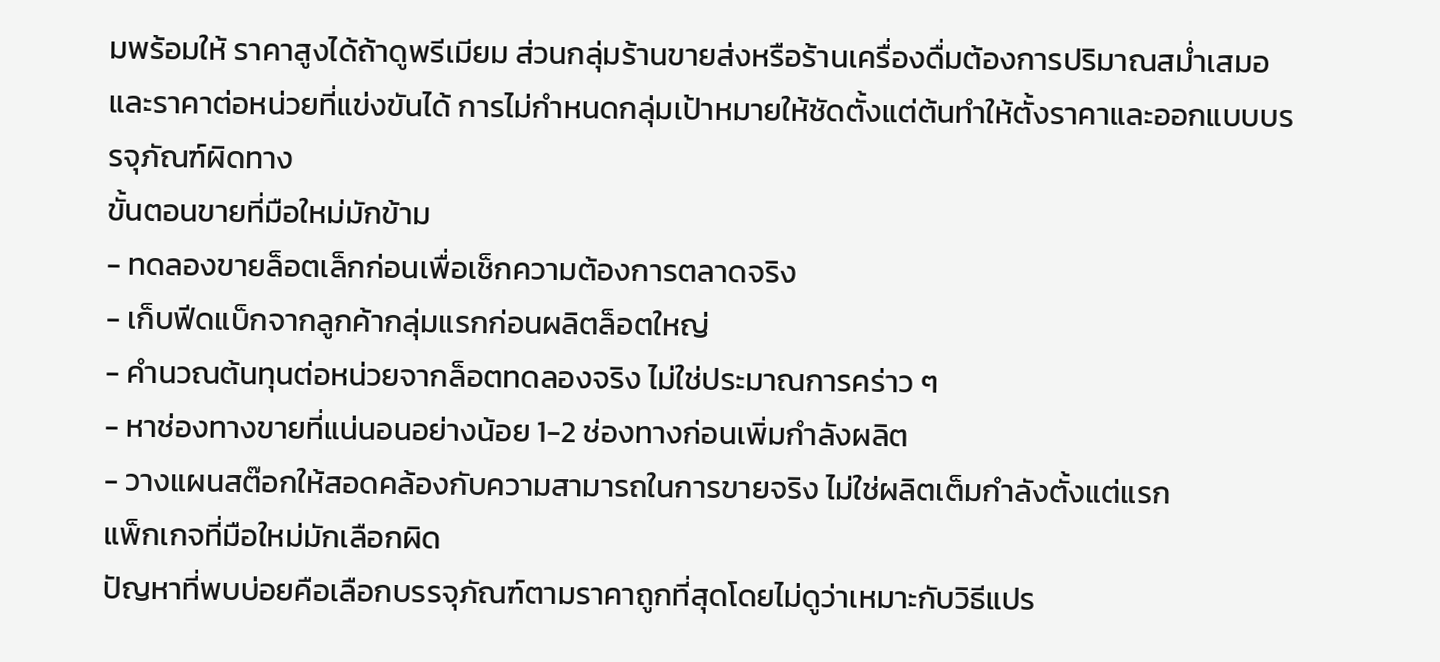มพร้อมให้ ราคาสูงได้ถ้าดูพรีเมียม ส่วนกลุ่มร้านขายส่งหรือร้านเครื่องดื่มต้องการปริมาณสม่ำเสมอและราคาต่อหน่วยที่แข่งขันได้ การไม่กำหนดกลุ่มเป้าหมายให้ชัดตั้งแต่ต้นทำให้ตั้งราคาและออกแบบบรรจุภัณฑ์ผิดทาง
ขั้นตอนขายที่มือใหม่มักข้าม
- ทดลองขายล็อตเล็กก่อนเพื่อเช็กความต้องการตลาดจริง
- เก็บฟีดแบ็กจากลูกค้ากลุ่มแรกก่อนผลิตล็อตใหญ่
- คำนวณต้นทุนต่อหน่วยจากล็อตทดลองจริง ไม่ใช่ประมาณการคร่าว ๆ
- หาช่องทางขายที่แน่นอนอย่างน้อย 1-2 ช่องทางก่อนเพิ่มกำลังผลิต
- วางแผนสต๊อกให้สอดคล้องกับความสามารถในการขายจริง ไม่ใช่ผลิตเต็มกำลังตั้งแต่แรก
แพ็กเกจที่มือใหม่มักเลือกผิด
ปัญหาที่พบบ่อยคือเลือกบรรจุภัณฑ์ตามราคาถูกที่สุดโดยไม่ดูว่าเหมาะกับวิธีแปร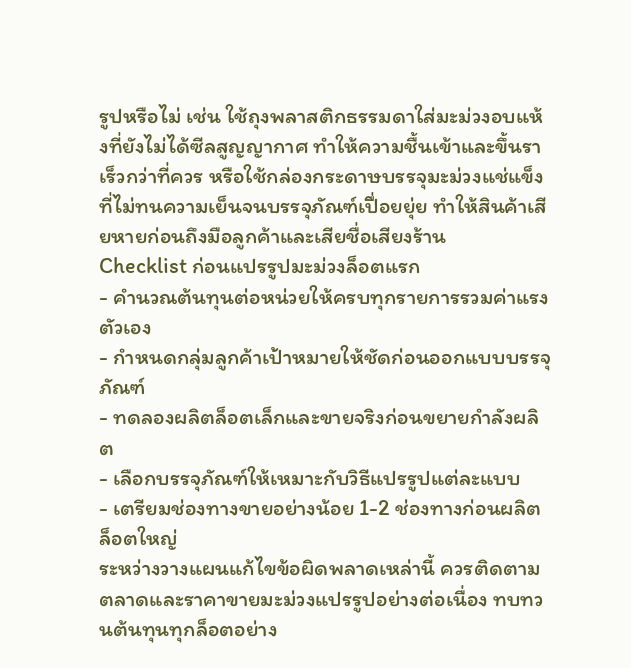รูปหรือไม่ เช่น ใช้ถุงพลาสติกธรรมดาใส่มะม่วงอบแห้งที่ยังไม่ได้ซีลสูญญากาศ ทำให้ความชื้นเข้าและขึ้นราเร็วกว่าที่ควร หรือใช้กล่องกระดาษบรรจุมะม่วงแช่แข็งที่ไม่ทนความเย็นจนบรรจุภัณฑ์เปื่อยยุ่ย ทำให้สินค้าเสียหายก่อนถึงมือลูกค้าและเสียชื่อเสียงร้าน
Checklist ก่อนแปรรูปมะม่วงล็อตแรก
- คำนวณต้นทุนต่อหน่วยให้ครบทุกรายการรวมค่าแรงตัวเอง
- กำหนดกลุ่มลูกค้าเป้าหมายให้ชัดก่อนออกแบบบรรจุภัณฑ์
- ทดลองผลิตล็อตเล็กและขายจริงก่อนขยายกำลังผลิต
- เลือกบรรจุภัณฑ์ให้เหมาะกับวิธีแปรรูปแต่ละแบบ
- เตรียมช่องทางขายอย่างน้อย 1-2 ช่องทางก่อนผลิตล็อตใหญ่
ระหว่างวางแผนแก้ไขข้อผิดพลาดเหล่านี้ ควรติดตามตลาดและราคาขายมะม่วงแปรรูปอย่างต่อเนื่อง ทบทวนต้นทุนทุกล็อตอย่าง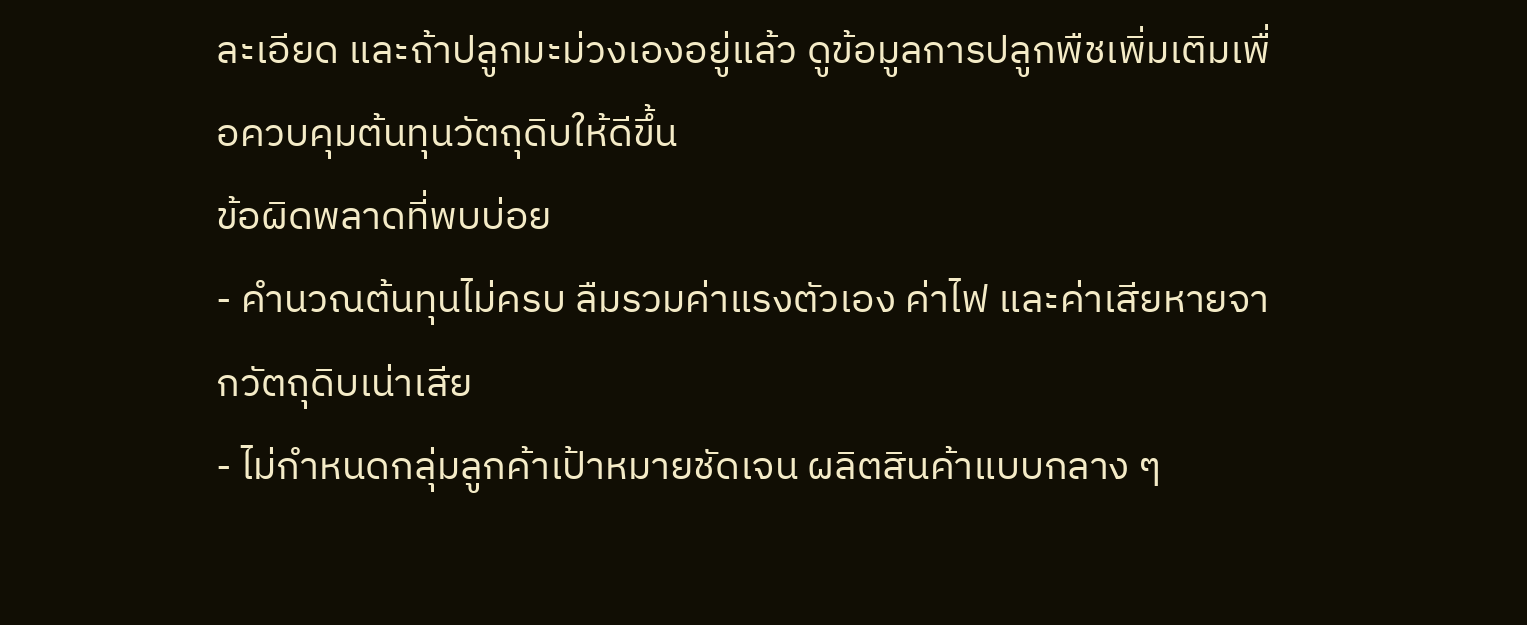ละเอียด และถ้าปลูกมะม่วงเองอยู่แล้ว ดูข้อมูลการปลูกพืชเพิ่มเติมเพื่อควบคุมต้นทุนวัตถุดิบให้ดีขึ้น
ข้อผิดพลาดที่พบบ่อย
- คำนวณต้นทุนไม่ครบ ลืมรวมค่าแรงตัวเอง ค่าไฟ และค่าเสียหายจากวัตถุดิบเน่าเสีย
- ไม่กำหนดกลุ่มลูกค้าเป้าหมายชัดเจน ผลิตสินค้าแบบกลาง ๆ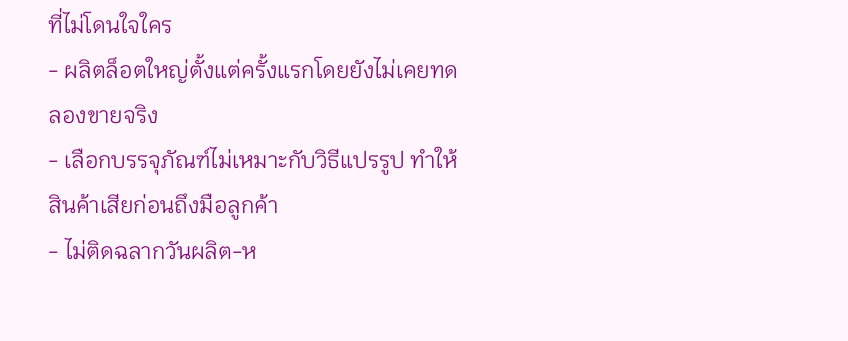ที่ไม่โดนใจใคร
- ผลิตล็อตใหญ่ตั้งแต่ครั้งแรกโดยยังไม่เคยทดลองขายจริง
- เลือกบรรจุภัณฑ์ไม่เหมาะกับวิธีแปรรูป ทำให้สินค้าเสียก่อนถึงมือลูกค้า
- ไม่ติดฉลากวันผลิต-ห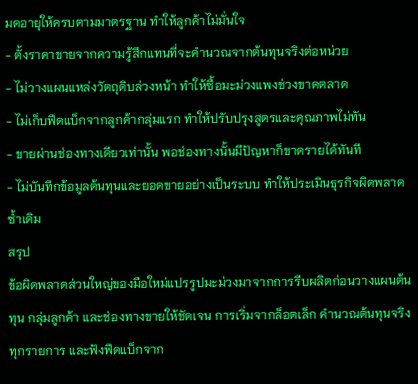มดอายุให้ครบตามมาตรฐาน ทำให้ลูกค้าไม่มั่นใจ
- ตั้งราคาขายจากความรู้สึกแทนที่จะคำนวณจากต้นทุนจริงต่อหน่วย
- ไม่วางแผนแหล่งวัตถุดิบล่วงหน้า ทำให้ซื้อมะม่วงแพงช่วงขาดตลาด
- ไม่เก็บฟีดแบ็กจากลูกค้ากลุ่มแรก ทำให้ปรับปรุงสูตรและคุณภาพไม่ทัน
- ขายผ่านช่องทางเดียวเท่านั้น พอช่องทางนั้นมีปัญหาก็ขาดรายได้ทันที
- ไม่บันทึกข้อมูลต้นทุนและยอดขายอย่างเป็นระบบ ทำให้ประเมินธุรกิจผิดพลาดซ้ำเดิม
สรุป
ข้อผิดพลาดส่วนใหญ่ของมือใหม่แปรรูปมะม่วงมาจากการรีบผลิตก่อนวางแผนต้นทุน กลุ่มลูกค้า และช่องทางขายให้ชัดเจน การเริ่มจากล็อตเล็ก คำนวณต้นทุนจริงทุกรายการ และฟังฟีดแบ็กจาก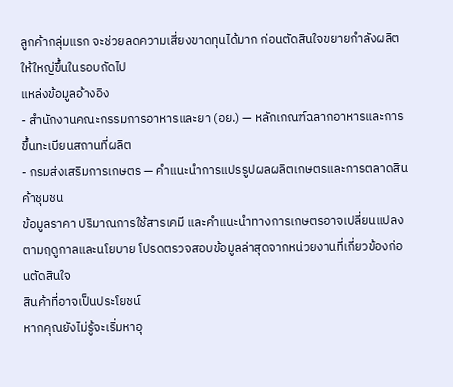ลูกค้ากลุ่มแรก จะช่วยลดความเสี่ยงขาดทุนได้มาก ก่อนตัดสินใจขยายกำลังผลิตให้ใหญ่ขึ้นในรอบถัดไป
แหล่งข้อมูลอ้างอิง
- สำนักงานคณะกรรมการอาหารและยา (อย.) — หลักเกณฑ์ฉลากอาหารและการขึ้นทะเบียนสถานที่ผลิต
- กรมส่งเสริมการเกษตร — คำแนะนำการแปรรูปผลผลิตเกษตรและการตลาดสินค้าชุมชน
ข้อมูลราคา ปริมาณการใช้สารเคมี และคำแนะนำทางการเกษตรอาจเปลี่ยนแปลงตามฤดูกาลและนโยบาย โปรดตรวจสอบข้อมูลล่าสุดจากหน่วยงานที่เกี่ยวข้องก่อนตัดสินใจ
สินค้าที่อาจเป็นประโยชน์
หากคุณยังไม่รู้จะเริ่มหาอุ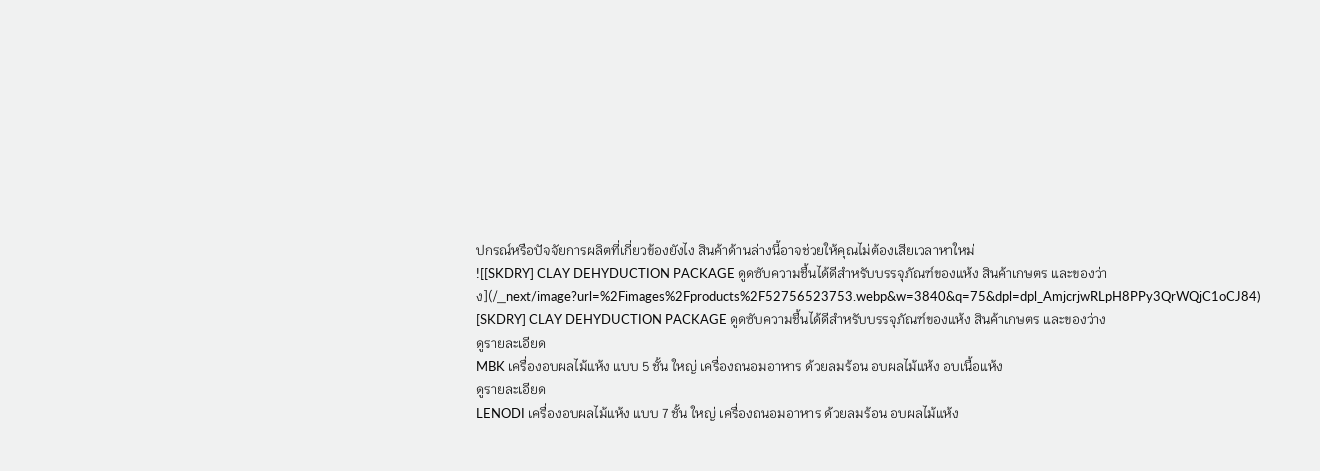ปกรณ์หรือปัจจัยการผลิตที่เกี่ยวข้องยังไง สินค้าด้านล่างนี้อาจช่วยให้คุณไม่ต้องเสียเวลาหาใหม่
![[SKDRY] CLAY DEHYDUCTION PACKAGE ดูดซับความชื้นได้ดีสําหรับบรรจุภัณฑ์ของแห้ง สินค้าเกษตร และของว่าง](/_next/image?url=%2Fimages%2Fproducts%2F52756523753.webp&w=3840&q=75&dpl=dpl_AmjcrjwRLpH8PPy3QrWQjC1oCJ84)
[SKDRY] CLAY DEHYDUCTION PACKAGE ดูดซับความชื้นได้ดีสําหรับบรรจุภัณฑ์ของแห้ง สินค้าเกษตร และของว่าง
ดูรายละเอียด
MBK เครื่องอบผลไม้แห้ง แบบ 5 ชั้น ใหญ่ เครื่องถนอมอาหาร ด้วยลมร้อน อบผลไม้แห้ง อบเนื้อแห้ง
ดูรายละเอียด
LENODI เครื่องอบผลไม้แห้ง แบบ 7 ชั้น ใหญ่ เครื่องถนอมอาหาร ด้วยลมร้อน อบผลไม้แห้ง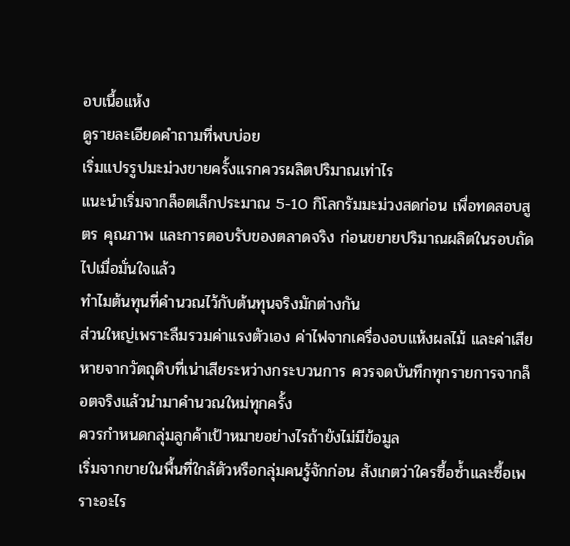อบเนื้อแห้ง
ดูรายละเอียดคำถามที่พบบ่อย
เริ่มแปรรูปมะม่วงขายครั้งแรกควรผลิตปริมาณเท่าไร
แนะนำเริ่มจากล็อตเล็กประมาณ 5-10 กิโลกรัมมะม่วงสดก่อน เพื่อทดสอบสูตร คุณภาพ และการตอบรับของตลาดจริง ก่อนขยายปริมาณผลิตในรอบถัดไปเมื่อมั่นใจแล้ว
ทำไมต้นทุนที่คำนวณไว้กับต้นทุนจริงมักต่างกัน
ส่วนใหญ่เพราะลืมรวมค่าแรงตัวเอง ค่าไฟจากเครื่องอบแห้งผลไม้ และค่าเสียหายจากวัตถุดิบที่เน่าเสียระหว่างกระบวนการ ควรจดบันทึกทุกรายการจากล็อตจริงแล้วนำมาคำนวณใหม่ทุกครั้ง
ควรกำหนดกลุ่มลูกค้าเป้าหมายอย่างไรถ้ายังไม่มีข้อมูล
เริ่มจากขายในพื้นที่ใกล้ตัวหรือกลุ่มคนรู้จักก่อน สังเกตว่าใครซื้อซ้ำและซื้อเพราะอะไร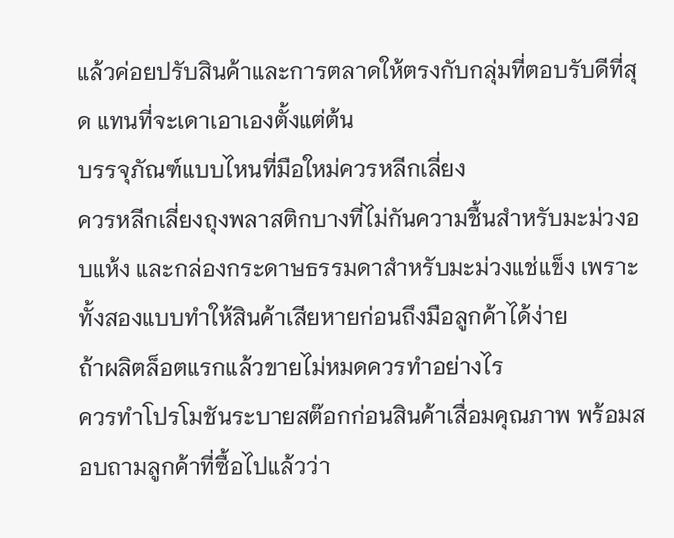แล้วค่อยปรับสินค้าและการตลาดให้ตรงกับกลุ่มที่ตอบรับดีที่สุด แทนที่จะเดาเอาเองตั้งแต่ต้น
บรรจุภัณฑ์แบบไหนที่มือใหม่ควรหลีกเลี่ยง
ควรหลีกเลี่ยงถุงพลาสติกบางที่ไม่กันความชื้นสำหรับมะม่วงอบแห้ง และกล่องกระดาษธรรมดาสำหรับมะม่วงแช่แข็ง เพราะทั้งสองแบบทำให้สินค้าเสียหายก่อนถึงมือลูกค้าได้ง่าย
ถ้าผลิตล็อตแรกแล้วขายไม่หมดควรทำอย่างไร
ควรทำโปรโมชันระบายสต๊อกก่อนสินค้าเสื่อมคุณภาพ พร้อมสอบถามลูกค้าที่ซื้อไปแล้วว่า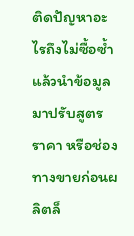ติดปัญหาอะไรถึงไม่ซื้อซ้ำ แล้วนำข้อมูลมาปรับสูตร ราคา หรือช่องทางขายก่อนผลิตล็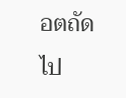อตถัดไป